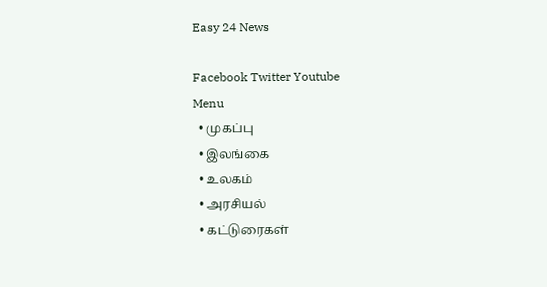Easy 24 News

Facebook Twitter Youtube
Menu
  • முகப்பு
  • இலங்கை
  • உலகம்
  • அரசியல்
  • கட்டுரைகள்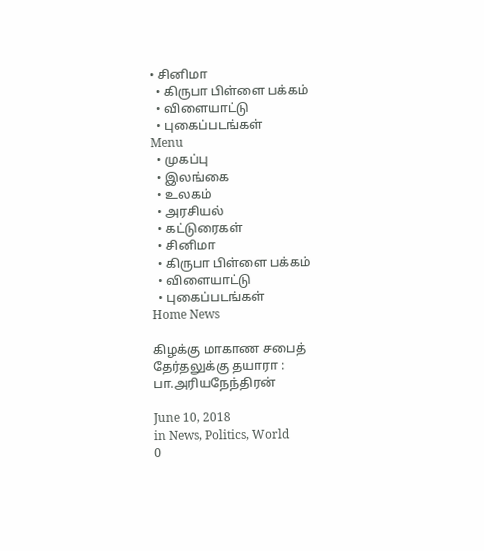• சினிமா
  • கிருபா பிள்ளை பக்கம்
  • விளையாட்டு
  • புகைப்படங்கள்
Menu
  • முகப்பு
  • இலங்கை
  • உலகம்
  • அரசியல்
  • கட்டுரைகள்
  • சினிமா
  • கிருபா பிள்ளை பக்கம்
  • விளையாட்டு
  • புகைப்படங்கள்
Home News

கிழக்கு மாகாண சபைத் தேர்தலுக்கு தயாரா : பா.அரியநேந்திரன்

June 10, 2018
in News, Politics, World
0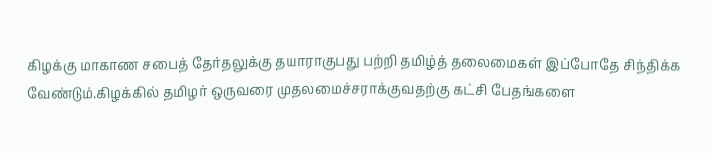கிழக்கு மாகாண சபைத் தேர்தலுக்கு தயாராகுபது பற்றி தமிழ்த் தலைமைகள் இப்போதே சிந்திக்க வேண்டும்.கிழக்கில் தமிழர் ஒருவரை முதலமைச்சராக்குவதற்கு கட்சி பேதங்களை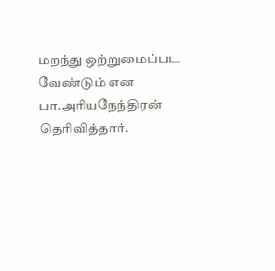மறந்து ஒற்றுமைப்பட வேண்டும் என பா.அரியநேந்திரன் தெரிவித்தார்.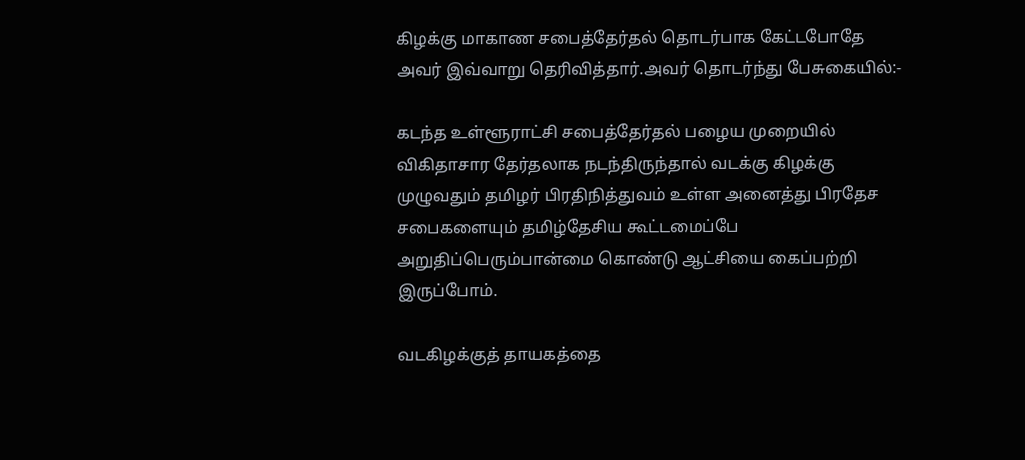கிழக்கு மாகாண சபைத்தேர்தல் தொடர்பாக கேட்டபோதே அவர் இவ்வாறு தெரிவித்தார்.அவர் தொடர்ந்து பேசுகையில்:-

கடந்த உள்ளூராட்சி சபைத்தேர்தல் பழைய முறையில் விகிதாசார தேர்தலாக நடந்திருந்தால் வடக்கு கிழக்கு முழுவதும் தமிழர் பிரதிநித்துவம் உள்ள அனைத்து பிரதேச சபைகளையும் தமிழ்தேசிய கூட்டமைப்பே அறுதிப்பெரும்பான்மை கொண்டு ஆட்சியை கைப்பற்றி இருப்போம்.

வடகிழக்குத் தாயகத்தை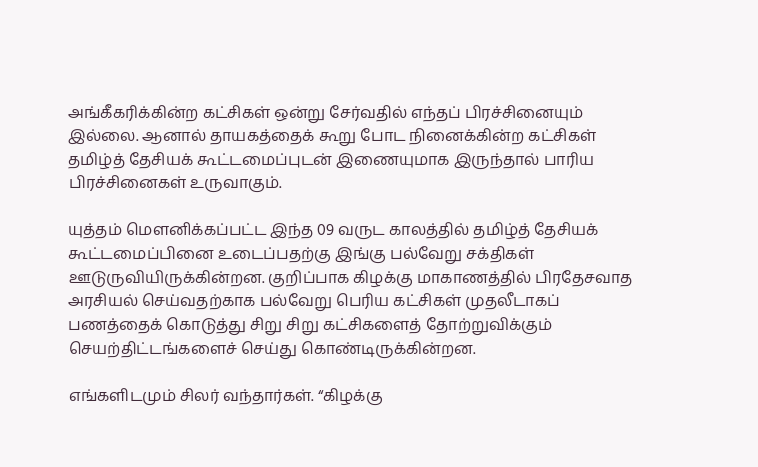அங்கீகரிக்கின்ற கட்சிகள் ஒன்று சேர்வதில் எந்தப் பிரச்சினையும் இல்லை. ஆனால் தாயகத்தைக் கூறு போட நினைக்கின்ற கட்சிகள் தமிழ்த் தேசியக் கூட்டமைப்புடன் இணையுமாக இருந்தால் பாரிய பிரச்சினைகள் உருவாகும்.

யுத்தம் மௌனிக்கப்பட்ட இந்த 09 வருட காலத்தில் தமிழ்த் தேசியக் கூட்டமைப்பினை உடைப்பதற்கு இங்கு பல்வேறு சக்திகள் ஊடுருவியிருக்கின்றன. குறிப்பாக கிழக்கு மாகாணத்தில் பிரதேசவாத அரசியல் செய்வதற்காக பல்வேறு பெரிய கட்சிகள் முதலீடாகப் பணத்தைக் கொடுத்து சிறு சிறு கட்சிகளைத் தோற்றுவிக்கும் செயற்திட்டங்களைச் செய்து கொண்டிருக்கின்றன.

எங்களிடமும் சிலர் வந்தார்கள். “கிழக்கு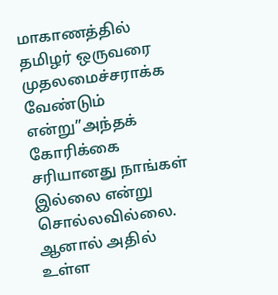மாகாணத்தில் தமிழர் ஒருவரை முதலமைச்சராக்க வேண்டும் என்று”அந்தக் கோரிக்கை சரியானது நாங்கள் இல்லை என்று சொல்லவில்லை. ஆனால் அதில் உள்ள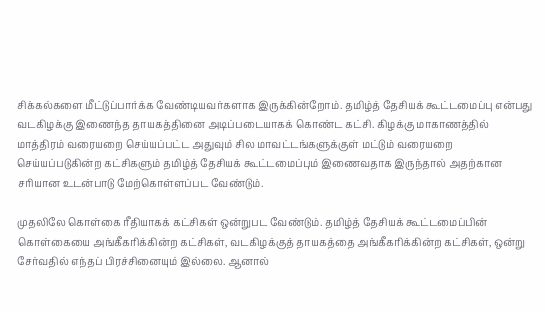சிக்கல்களை மீட்டுப்பார்க்க வேண்டியவர்களாக இருக்கின்றோம். தமிழ்த் தேசியக் கூட்டமைப்பு என்பது வடகிழக்கு இணைந்த தாயகத்தினை அடிப்படையாகக் கொண்ட கட்சி. கிழக்கு மாகாணத்தில் மாத்திரம் வரையறை செய்யப்பட்ட அதுவும் சில மாவட்டங்களுக்குள் மட்டும் வரையறை செய்யப்படுகின்ற கட்சிகளும் தமிழ்த் தேசியக் கூட்டமைப்பும் இணைவதாக இருந்தால் அதற்கான சரியான உடன்பாடு மேற்கொள்ளப்பட வேண்டும்.

முதலிலே கொள்கை ரீதியாகக் கட்சிகள் ஒன்றுபட வேண்டும். தமிழ்த் தேசியக் கூட்டமைப்பின் கொள்கையை அங்கீகரிக்கின்ற கட்சிகள், வடகிழக்குத் தாயகத்தை அங்கீகரிக்கின்ற கட்சிகள், ஒன்று சேர்வதில் எந்தப் பிரச்சினையும் இல்லை. ஆனால்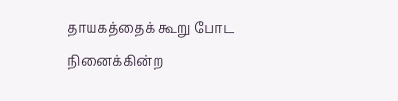தாயகத்தைக் கூறு போட நினைக்கின்ற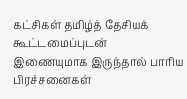கட்சிகள் தமிழ்த் தேசியக் கூட்டமைப்புடன் இணையுமாக இருந்தால் பாரிய பிரச்சனைகள்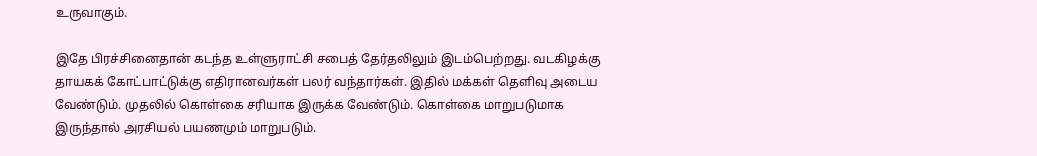உருவாகும்.

இதே பிரச்சினைதான் கடந்த உள்ளுராட்சி சபைத் தேர்தலிலும் இடம்பெற்றது. வடகிழக்கு தாயகக் கோட்பாட்டுக்கு எதிரானவர்கள் பலர் வந்தார்கள். இதில் மக்கள் தெளிவு அடைய வேண்டும். முதலில் கொள்கை சரியாக இருக்க வேண்டும். கொள்கை மாறுபடுமாக இருந்தால் அரசியல் பயணமும் மாறுபடும்.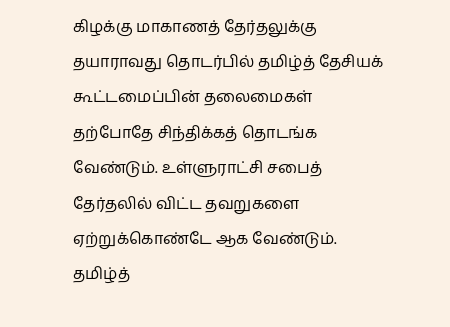கிழக்கு மாகாணத் தேர்தலுக்கு தயாராவது தொடர்பில் தமிழ்த் தேசியக் கூட்டமைப்பின் தலைமைகள் தற்போதே சிந்திக்கத் தொடங்க வேண்டும். உள்ளுராட்சி சபைத் தேர்தலில் விட்ட தவறுகளை ஏற்றுக்கொண்டே ஆக வேண்டும். தமிழ்த்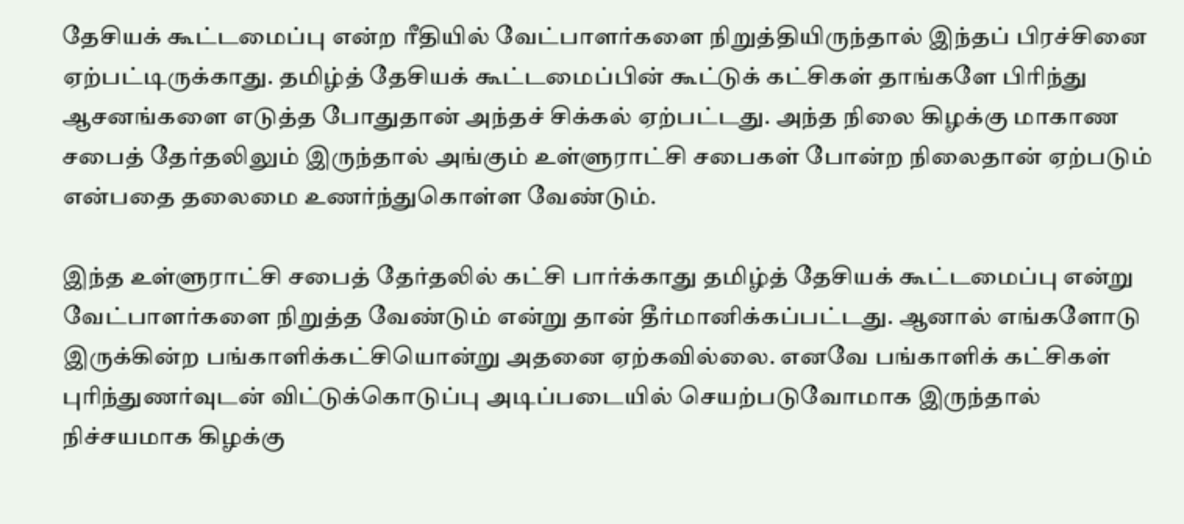தேசியக் கூட்டமைப்பு என்ற ரீதியில் வேட்பாளர்களை நிறுத்தியிருந்தால் இந்தப் பிரச்சினை ஏற்பட்டிருக்காது. தமிழ்த் தேசியக் கூட்டமைப்பின் கூட்டுக் கட்சிகள் தாங்களே பிரிந்து ஆசனங்களை எடுத்த போதுதான் அந்தச் சிக்கல் ஏற்பட்டது. அந்த நிலை கிழக்கு மாகாண சபைத் தேர்தலிலும் இருந்தால் அங்கும் உள்ளுராட்சி சபைகள் போன்ற நிலைதான் ஏற்படும் என்பதை தலைமை உணர்ந்துகொள்ள வேண்டும்.

இந்த உள்ளுராட்சி சபைத் தேர்தலில் கட்சி பார்க்காது தமிழ்த் தேசியக் கூட்டமைப்பு என்று வேட்பாளர்களை நிறுத்த வேண்டும் என்று தான் தீர்மானிக்கப்பட்டது. ஆனால் எங்களோடு இருக்கின்ற பங்காளிக்கட்சியொன்று அதனை ஏற்கவில்லை. எனவே பங்காளிக் கட்சிகள் புரிந்துணர்வுடன் விட்டுக்கொடுப்பு அடிப்படையில் செயற்படுவோமாக இருந்தால் நிச்சயமாக கிழக்கு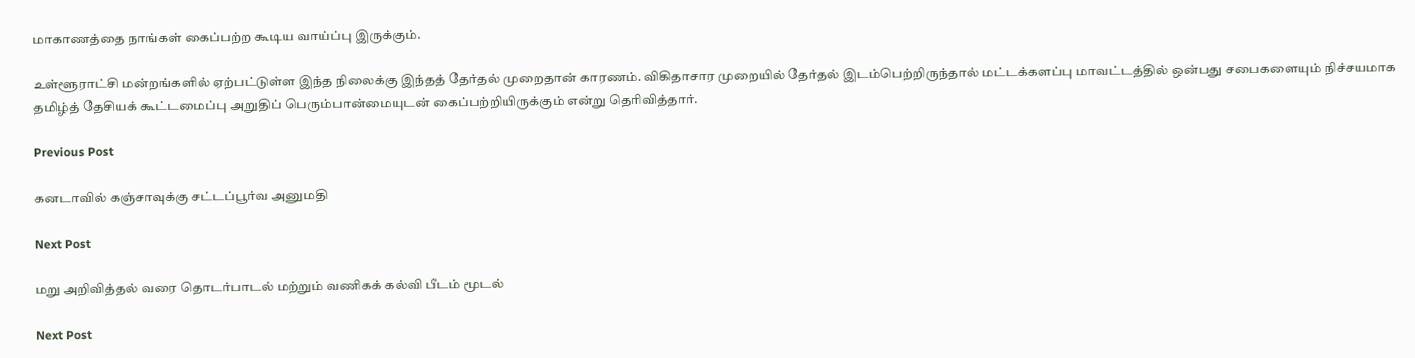மாகாணத்தை நாங்கள் கைப்பற்ற கூடிய வாய்ப்பு இருக்கும்.

உள்ளூராட்சி மன்றங்களில் ஏற்பட்டுள்ள இந்த நிலைக்கு இந்தத் தேர்தல் முறைதான் காரணம். விகிதாசார முறையில் தேர்தல் இடம்பெற்றிருந்தால் மட்டக்களப்பு மாவட்டத்தில் ஒன்பது சபைகளையும் நிச்சயமாக தமிழ்த் தேசியக் கூட்டமைப்பு அறுதிப் பெரும்பான்மையுடன் கைப்பற்றியிருக்கும் என்று தெரிவித்தார்.

Previous Post

கனடாவில் கஞ்சாவுக்கு சட்டப்பூர்வ அனுமதி

Next Post

மறு அறிவித்தல் வரை தொடர்பாடல் மற்றும் வணிகக் கல்வி பீடம் மூடல்

Next Post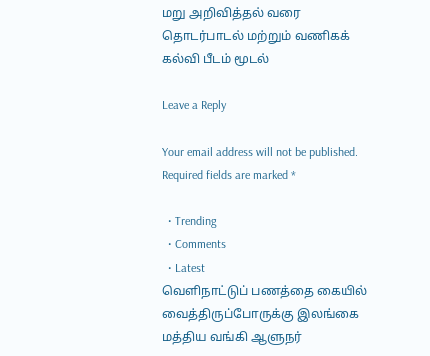மறு அறிவித்தல் வரை தொடர்பாடல் மற்றும் வணிகக் கல்வி பீடம் மூடல்

Leave a Reply

Your email address will not be published. Required fields are marked *

  • Trending
  • Comments
  • Latest
வெளிநாட்டுப் பணத்தை கையில் வைத்திருப்போருக்கு இலங்கை மத்திய வங்கி ஆளுநர்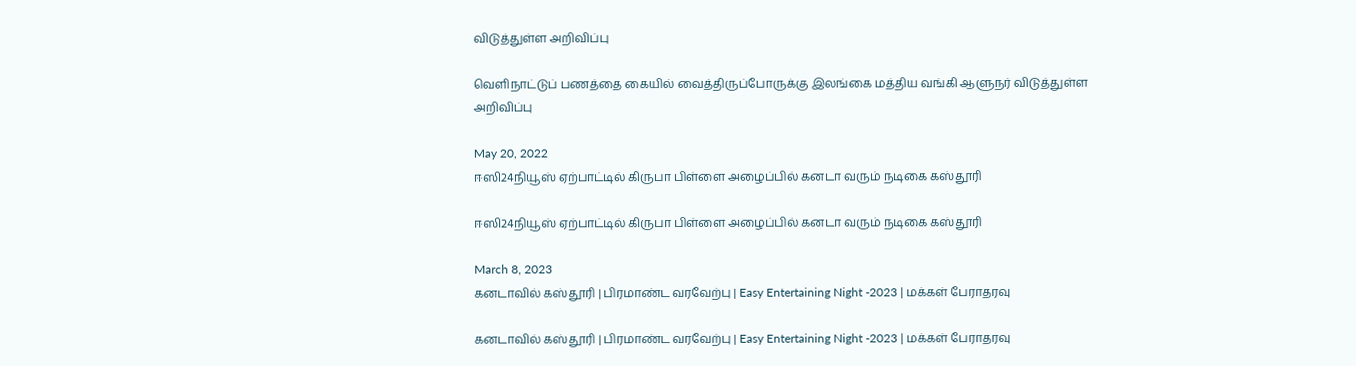விடுத்துள்ள அறிவிப்பு

வெளிநாட்டுப் பணத்தை கையில் வைத்திருப்போருக்கு இலங்கை மத்திய வங்கி ஆளுநர் விடுத்துள்ள அறிவிப்பு

May 20, 2022
ஈஸி24நியூஸ் ஏற்பாட்டில் கிருபா பிள்ளை அழைப்பில் கனடா வரும் நடிகை கஸ்தூரி

ஈஸி24நியூஸ் ஏற்பாட்டில் கிருபா பிள்ளை அழைப்பில் கனடா வரும் நடிகை கஸ்தூரி

March 8, 2023
கனடாவில் கஸ்தூரி | பிரமாண்ட வரவேற்பு | Easy Entertaining Night -2023 | மக்கள் பேராதரவு

கனடாவில் கஸ்தூரி | பிரமாண்ட வரவேற்பு | Easy Entertaining Night -2023 | மக்கள் பேராதரவு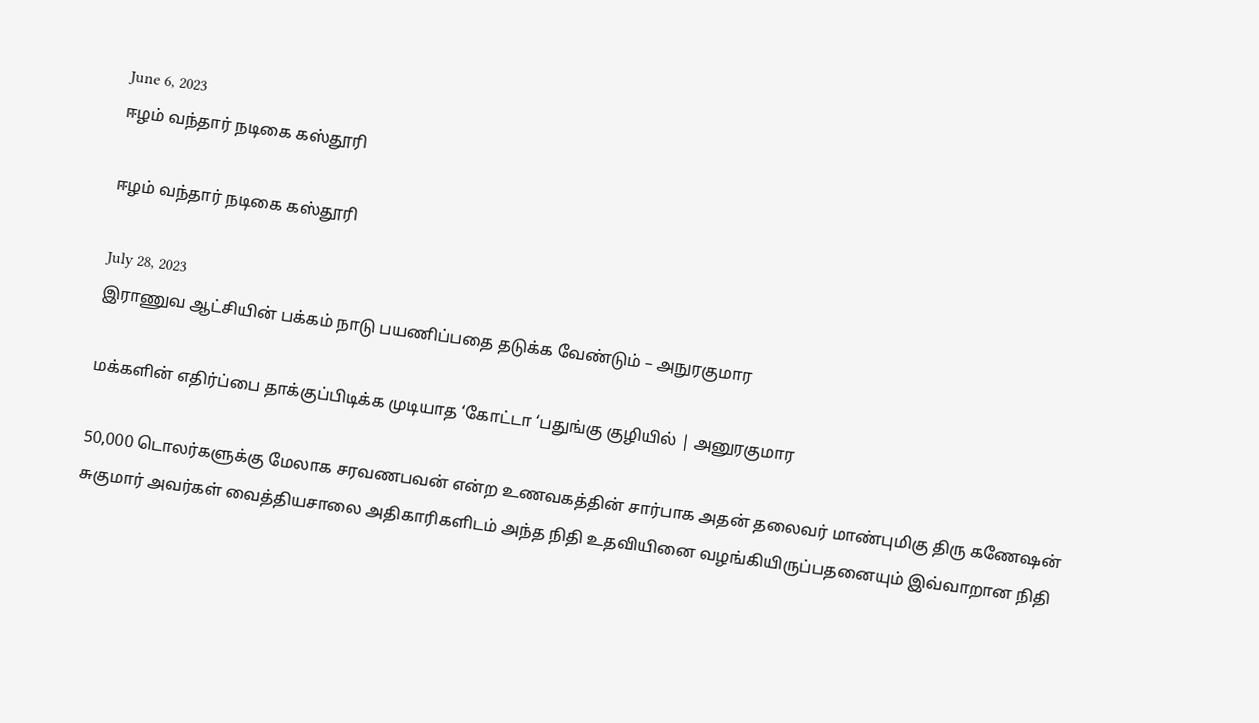June 6, 2023
ஈழம் வந்தார் நடிகை கஸ்தூரி

ஈழம் வந்தார் நடிகை கஸ்தூரி

July 28, 2023
இராணுவ ஆட்சியின் பக்கம் நாடு பயணிப்பதை தடுக்க வேண்டும் – அநுரகுமார

மக்களின் எதிர்ப்பை தாக்குப்பிடிக்க முடியாத ‘கோட்டா ‘பதுங்கு குழியில் | அனுரகுமார

50,000 டொலர்களுக்கு மேலாக சரவணபவன் என்ற உணவகத்தின் சார்பாக அதன் தலைவர் மாண்புமிகு திரு கணேஷன் சுகுமார் அவர்கள் வைத்தியசாலை அதிகாரிகளிடம் அந்த நிதி உதவியினை வழங்கியிருப்பதனையும் இவ்வாறான நிதி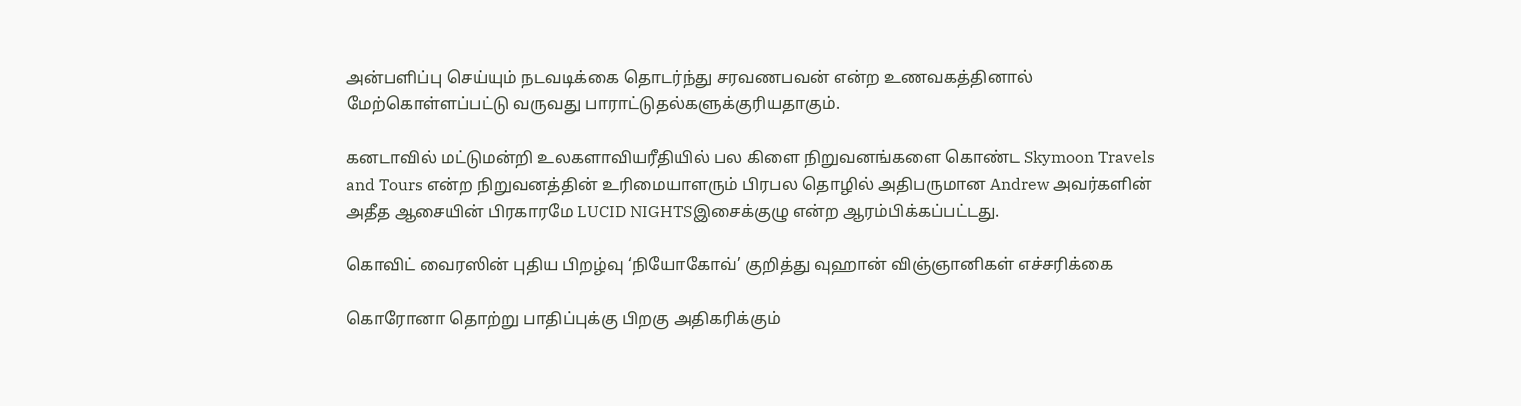அன்பளிப்பு செய்யும் நடவடிக்கை தொடர்ந்து சரவணபவன் என்ற உணவகத்தினால் மேற்கொள்ளப்பட்டு வருவது பாராட்டுதல்களுக்குரியதாகும்.

கனடாவில் மட்டுமன்றி உலகளாவியரீதியில் பல கிளை நிறுவனங்களை கொண்ட Skymoon Travels and Tours என்ற நிறுவனத்தின் உரிமையாளரும் பிரபல தொழில் அதிபருமான Andrew அவர்களின் அதீத ஆசையின் பிரகாரமே LUCID NIGHTSஇசைக்குழு என்ற ஆரம்பிக்கப்பட்டது.

கொவிட் வைரஸின் புதிய பிறழ்வு ‘நியோகோவ்’ குறித்து வுஹான் விஞ்ஞானிகள் எச்சரிக்கை

கொரோனா தொற்று பாதிப்புக்கு பிறகு அதிகரிக்கும்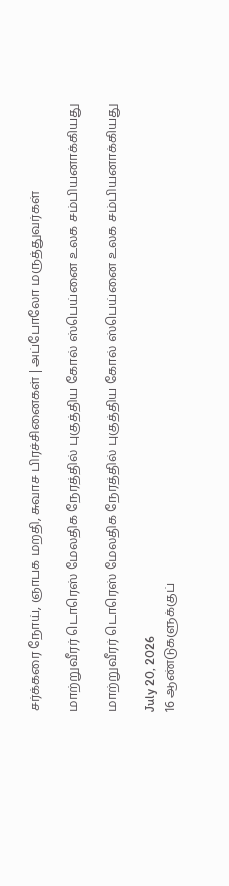சர்க்கரை நோய், ஞாபக மறதி, சுவாச பிரச்சினைகள் | அப்போலோ மருத்துவர்கள்

மாற்றுவீரர் டொரெஸ் மேலதிக நேரத்தில் புகுத்திய கோல் ஸ்பெய்னை உலக சம்பியனாக்கியது

மாற்றுவீரர் டொரெஸ் மேலதிக நேரத்தில் புகுத்திய கோல் ஸ்பெய்னை உலக சம்பியனாக்கியது

July 20, 2026
16 ஆண்டுகளுக்குப்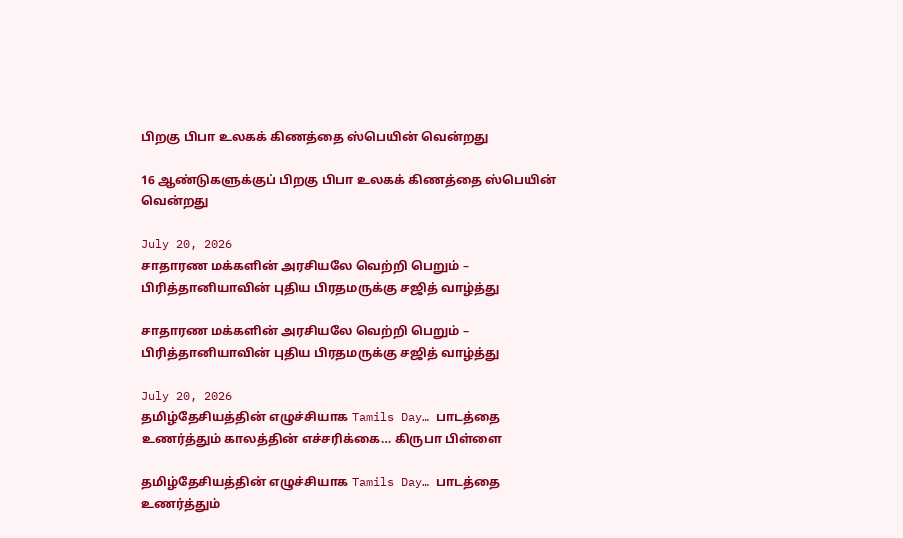பிறகு பிபா உலகக் கிணத்தை ஸ்பெயின் வென்றது

16 ஆண்டுகளுக்குப் பிறகு பிபா உலகக் கிணத்தை ஸ்பெயின் வென்றது

July 20, 2026
சாதாரண மக்களின் அரசியலே வெற்றி பெறும் – பிரித்தானியாவின் புதிய பிரதமருக்கு சஜித் வாழ்த்து

சாதாரண மக்களின் அரசியலே வெற்றி பெறும் – பிரித்தானியாவின் புதிய பிரதமருக்கு சஜித் வாழ்த்து

July 20, 2026
தமிழ்தேசியத்தின் எழுச்சியாக Tamils Day… பாடத்தை உணர்த்தும் காலத்தின் எச்சரிக்கை… கிருபா பிள்ளை

தமிழ்தேசியத்தின் எழுச்சியாக Tamils Day… பாடத்தை உணர்த்தும்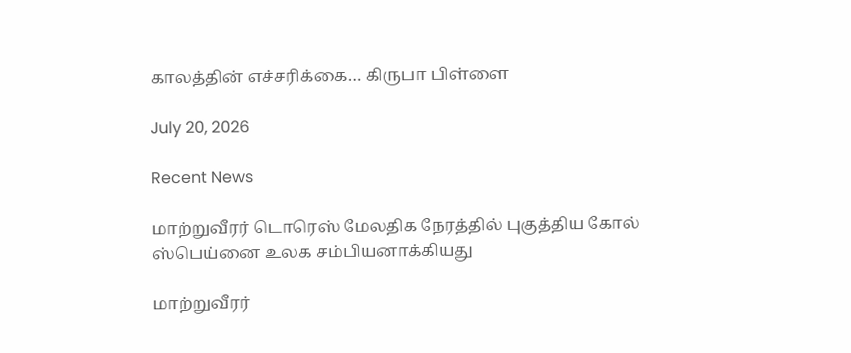காலத்தின் எச்சரிக்கை… கிருபா பிள்ளை

July 20, 2026

Recent News

மாற்றுவீரர் டொரெஸ் மேலதிக நேரத்தில் புகுத்திய கோல் ஸ்பெய்னை உலக சம்பியனாக்கியது

மாற்றுவீரர்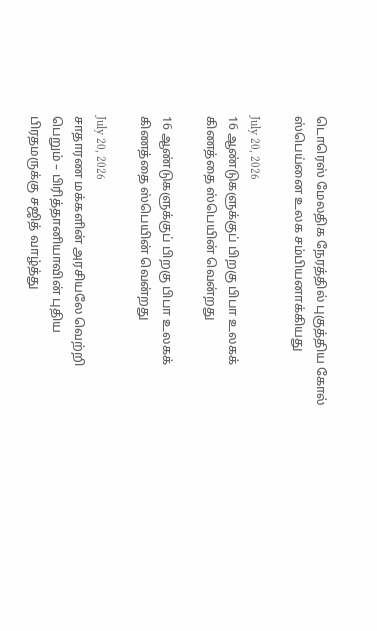டொரெஸ் மேலதிக நேரத்தில் புகுத்திய கோல் ஸ்பெய்னை உலக சம்பியனாக்கியது

July 20, 2026
16 ஆண்டுகளுக்குப் பிறகு பிபா உலகக் கிணத்தை ஸ்பெயின் வென்றது

16 ஆண்டுகளுக்குப் பிறகு பிபா உலகக் கிணத்தை ஸ்பெயின் வென்றது

July 20, 2026
சாதாரண மக்களின் அரசியலே வெற்றி பெறும் – பிரித்தானியாவின் புதிய பிரதமருக்கு சஜித் வாழ்த்து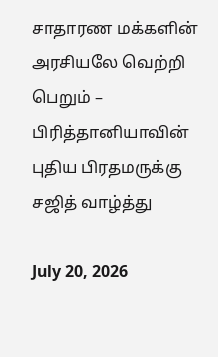சாதாரண மக்களின் அரசியலே வெற்றி பெறும் – பிரித்தானியாவின் புதிய பிரதமருக்கு சஜித் வாழ்த்து

July 20, 2026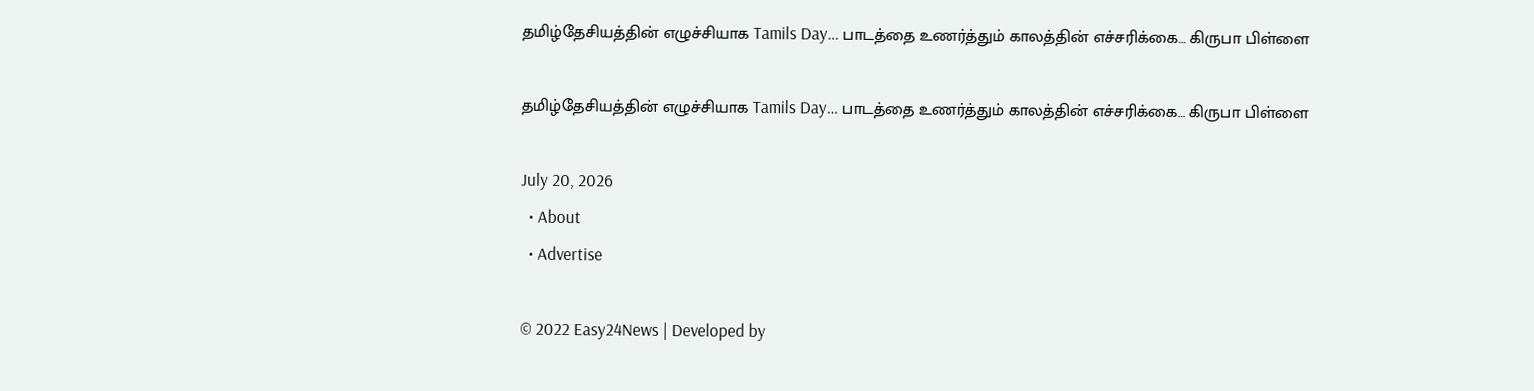தமிழ்தேசியத்தின் எழுச்சியாக Tamils Day… பாடத்தை உணர்த்தும் காலத்தின் எச்சரிக்கை… கிருபா பிள்ளை

தமிழ்தேசியத்தின் எழுச்சியாக Tamils Day… பாடத்தை உணர்த்தும் காலத்தின் எச்சரிக்கை… கிருபா பிள்ளை

July 20, 2026
  • About
  • Advertise

© 2022 Easy24News | Developed by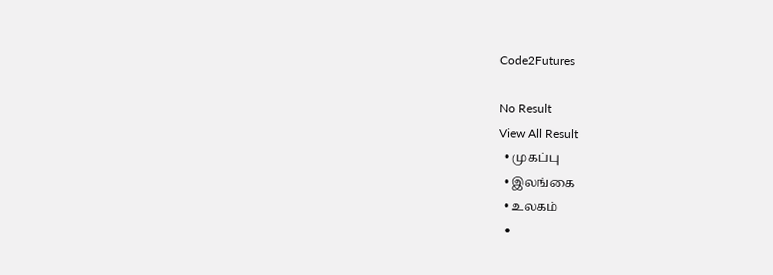Code2Futures

No Result
View All Result
  • முகப்பு
  • இலங்கை
  • உலகம்
  •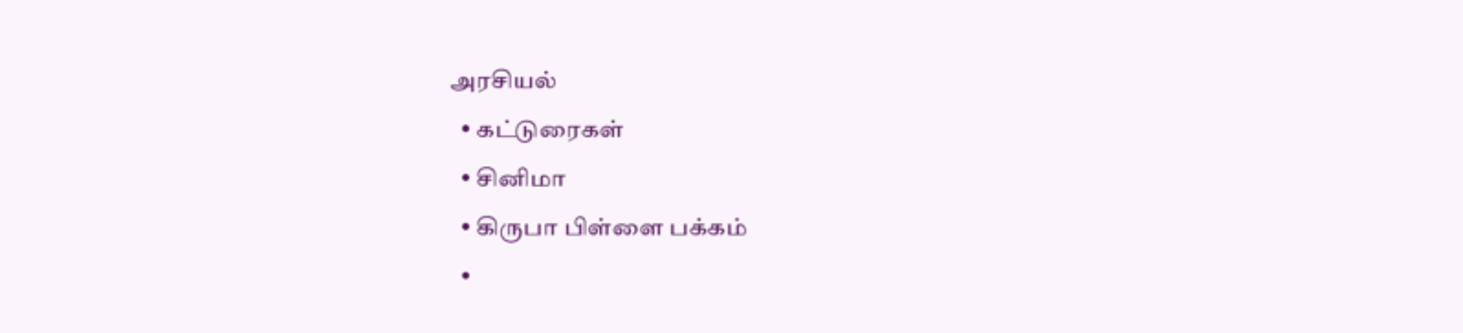அரசியல்
  • கட்டுரைகள்
  • சினிமா
  • கிருபா பிள்ளை பக்கம்
  •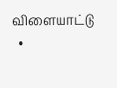விளையாட்டு
  •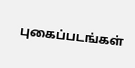புகைப்படங்கள்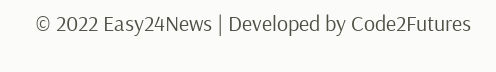© 2022 Easy24News | Developed by Code2Futures